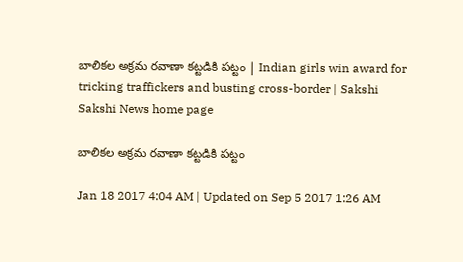బాలికల అక్రమ రవాణా కట్టడికి పట్టం | Indian girls win award for tricking traffickers and busting cross-border | Sakshi
Sakshi News home page

బాలికల అక్రమ రవాణా కట్టడికి పట్టం

Jan 18 2017 4:04 AM | Updated on Sep 5 2017 1:26 AM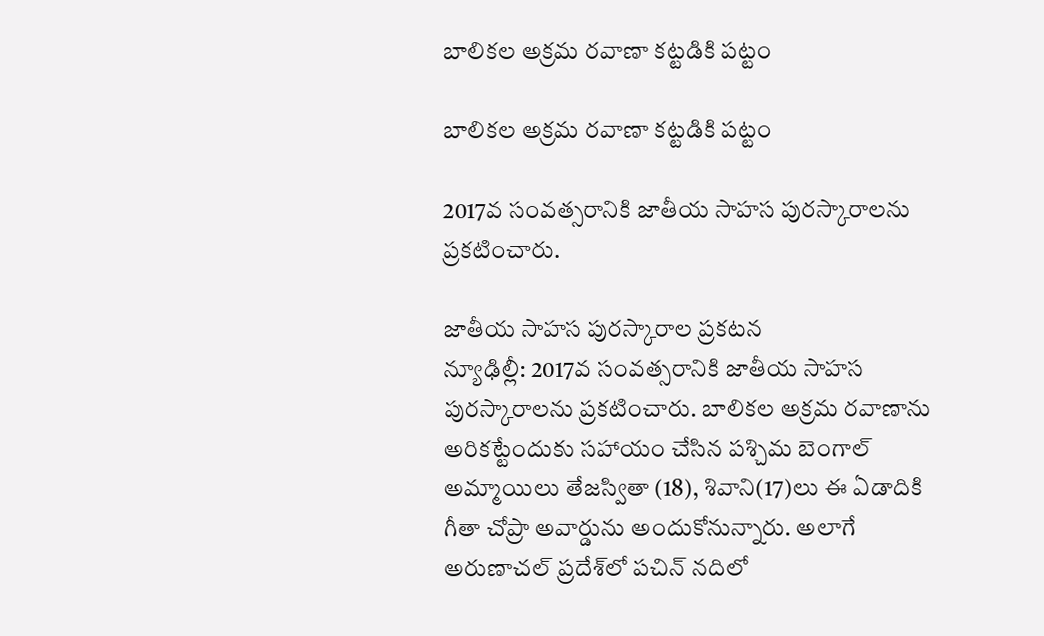బాలికల అక్రమ రవాణా కట్టడికి పట్టం

బాలికల అక్రమ రవాణా కట్టడికి పట్టం

2017వ సంవత్సరానికి జాతీయ సాహస పురస్కారాలను ప్రకటించారు.

జాతీయ సాహస పురస్కారాల ప్రకటన
న్యూఢిల్లీ: 2017వ సంవత్సరానికి జాతీయ సాహస పురస్కారాలను ప్రకటించారు. బాలికల అక్రమ రవాణాను అరికట్టేందుకు సహాయం చేసిన పశ్చిమ బెంగాల్‌ అమ్మాయిలు తేజస్వితా (18), శివాని(17)లు ఈ ఏడాదికి గీతా చోప్రా అవార్డును అందుకోనున్నారు. అలాగే అరుణాచల్‌ ప్రదేశ్‌లో పచిన్‌ నదిలో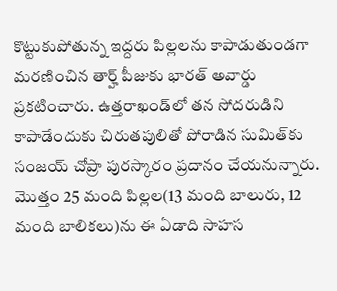కొట్టుకుపోతున్న ఇద్దరు పిల్లలను కాపాడుతుండగా మరణించిన తార్హ్‌ పీజుకు భారత్‌ అవార్డు ప్రకటించారు. ఉత్తరాఖండ్‌లో తన సోదరుడిని కాపాడేందుకు చిరుతపులితో పోరాడిన సుమిత్‌కు సంజయ్‌ చోప్రా పురస్కారం ప్రదానం చేయనున్నారు. మొత్తం 25 మంది పిల్లల(13 మంది బాలురు, 12 మంది బాలికలు)ను ఈ ఏడాది సాహస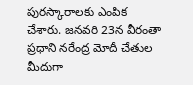పురస్కారాలకు ఎంపిక చేశారు. జనవరి 23న వీరంతా ప్రధాని నరేంద్ర మోదీ చేతుల మీదుగా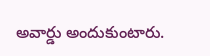అవార్డు అందుకుంటారు.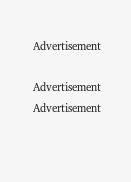Advertisement

Advertisement
Advertisement